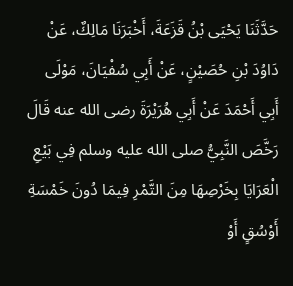حَدَّثَنَا يَحْيَى بْنُ قَزَعَةَ، أَخْبَرَنَا مَالِكٌ، عَنْ دَاوُدَ بْنِ حُصَيْنٍ، عَنْ أَبِي سُفْيَانَ، مَوْلَى أَبِي أَحْمَدَ عَنْ أَبِي هُرَيْرَةَ رضى الله عنه قَالَ رَخَّصَ النَّبِيُّ صلى الله عليه وسلم فِي بَيْعِ الْعَرَايَا بِخَرْصِهَا مِنَ التَّمْرِ فِيمَا دُونَ خَمْسَةِ أَوْسُقٍ أَوْ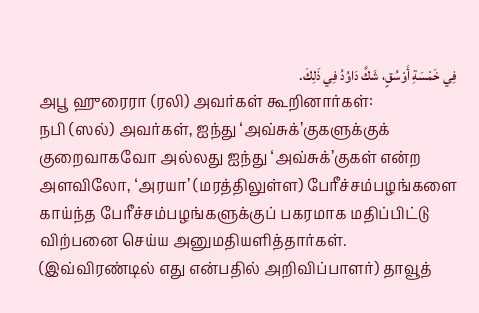فِي خَمْسَةِ أَوْسُقٍ، شَكَّ دَاوُدُ فِي ذَلِكَ.
அபூ ஹுரைரா (ரலி) அவர்கள் கூறினார்கள்:
நபி (ஸல்) அவர்கள், ஐந்து ‘அவ்சுக்’குகளுக்குக் குறைவாகவோ அல்லது ஐந்து ‘அவ்சுக்’குகள் என்ற அளவிலோ, ‘அரயா’ (மரத்திலுள்ள) பேரீச்சம்பழங்களை காய்ந்த பேரீச்சம்பழங்களுக்குப் பகரமாக மதிப்பிட்டு விற்பனை செய்ய அனுமதியளித்தார்கள்.
(இவ்விரண்டில் எது என்பதில் அறிவிப்பாளர்) தாவூத்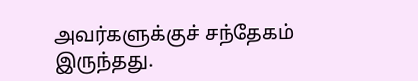அவர்களுக்குச் சந்தேகம் இருந்தது.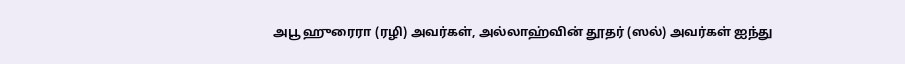அபூ ஹுரைரா (ரழி) அவர்கள், அல்லாஹ்வின் தூதர் (ஸல்) அவர்கள் ஐந்து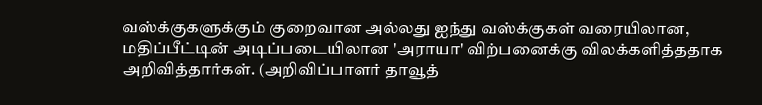வஸ்க்குகளுக்கும் குறைவான அல்லது ஐந்து வஸ்க்குகள் வரையிலான, மதிப்பீட்டின் அடிப்படையிலான 'அராயா' விற்பனைக்கு விலக்களித்ததாக அறிவித்தார்கள். (அறிவிப்பாளர் தாவூத்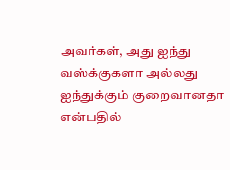அவர்கள், அது ஐந்து வஸ்க்குகளா அல்லது ஐந்துக்கும் குறைவானதா என்பதில்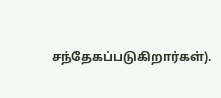சந்தேகப்படுகிறார்கள்).